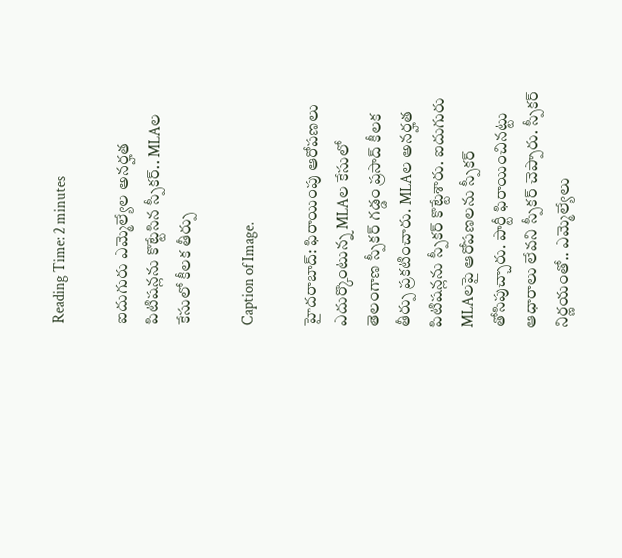Reading Time: 2 minutes

ఐదుగురు ఎమ్మెల్యేల అనర్హత పిటిషన్లను కొట్టేసిన స్పీకర్.. MLAల కేసులో కీలక తీర్పు

Caption of Image.

హైదరాబాద్: ఫిరాయింపు ఆరోపణలు ఎదుర్కొంటున్న MLAల కేసులో తెలంగాణ స్పీకర్‌ గడ్డం ప్రసాద్ కీలక తీర్పు ప్రకటించారు. MLAల అనర్హత పిటిషన్లను స్పీకర్‌ కొట్టేశారు. ఐదుగురు MLAలపై ఆరోపణలను స్పీకర్ తోసిపుచ్చారు. పార్టీ ఫిరాయించినట్టు ఆధారాలు లేవని స్పీకర్‌ చెప్పారు. స్పీకర్ నిర్ణయంతో.. ఎమ్మెల్యేలు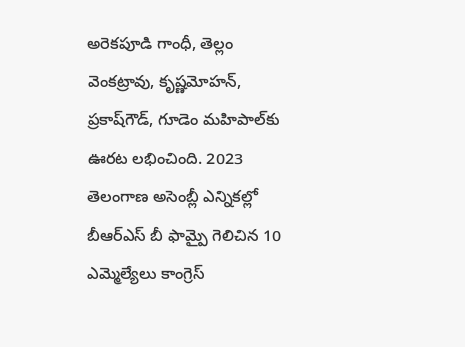అరెకపూడి గాంధీ, తెల్లం వెంకట్రావు, కృష్ణమోహన్‌, ప్రకాష్‌గౌడ్‌, గూడెం మహిపాల్‌కు ఊరట లభించింది. 2023 తెలంగాణ అసెంబ్లీ ఎన్నికల్లో బీఆర్ఎస్ బీ ఫామ్పై గెలిచిన 10 ఎమ్మెల్యేలు కాంగ్రెస్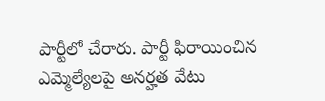పార్టీలో చేరారు. పార్టీ ఫిరాయించిన ఎమ్మెల్యేలపై అనర్హత వేటు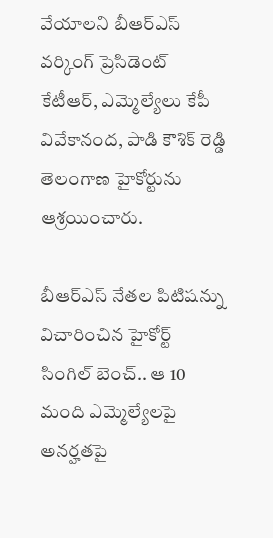వేయాలని బీఆర్ఎస్ వర్కింగ్ ప్రెసిడెంట్ కేటీఆర్, ఎమ్మెల్యేలు కేపీ వివేకానంద, పాడి కౌశిక్ రెడ్డి తెలంగాణ హైకోర్టును ఆశ్రయించారు.

బీఆర్ఎస్ నేతల పిటిషన్ను విచారించిన హైకోర్ట్ సింగిల్ బెంచ్.. ఆ 10 మంది ఎమ్మెల్యేలపై అనర్హతపై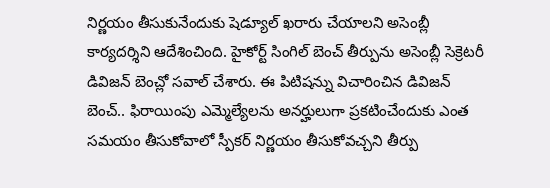నిర్ణయం తీసుకునేందుకు షెడ్యూల్ ఖరారు చేయాలని అసెంబ్లీ కార్యదర్శిని ఆదేశించింది. హైకోర్ట్ సింగిల్ బెంచ్ తీర్పును అసెంబ్లీ సెక్రెటరీ డివిజన్ బెంచ్లో సవాల్ చేశారు. ఈ పిటిషన్ను విచారించిన డివిజన్ బెంచ్.. ఫిరాయింపు ఎమ్మెల్యేలను అనర్హులుగా ప్రకటించేందుకు ఎంత సమయం తీసుకోవాలో స్పీకర్ నిర్ణయం తీసుకోవచ్చని తీర్పు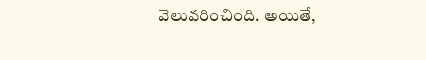వెలువరించింది. అయితే,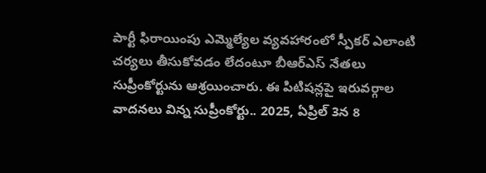పార్టీ ఫిరాయింపు ఎమ్మెల్యేల వ్యవహారంలో స్పీకర్ ఎలాంటి చర్యలు తీసుకోవడం లేదంటూ బీఆర్ఎస్ నేతలు సుప్రీంకోర్టును ఆశ్రయించారు. ఈ పిటిషన్లపై ఇరువర్గాల వాదనలు విన్న సుప్రీంకోర్టు.. 2025, ఏప్రిల్ 3న 8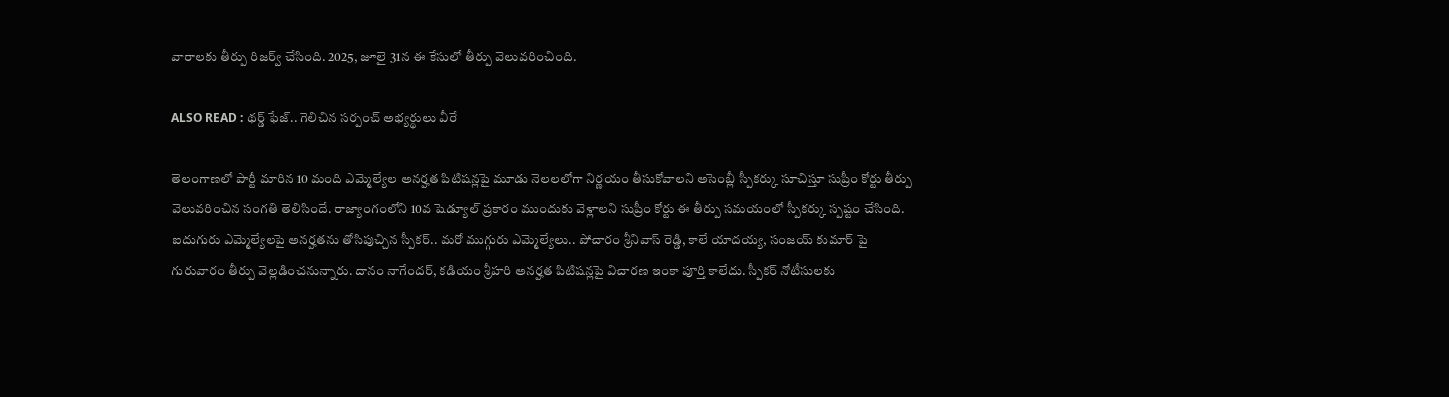వారాలకు తీర్పు రిజర్వ్ చేసింది. 2025, జూలై 31న ఈ కేసులో తీర్పు వెలువరించింది.

ALSO READ : థర్డ్ ఫేజ్.. గెలిచిన సర్పంచ్ అభ్యర్థులు వీరే

తెలంగాణలో పార్టీ మారిన 10 మంది ఎమ్మెల్యేల అనర్హత పిటిషన్లపై మూడు నెలలలోగా నిర్ణయం తీసుకోవాలని అసెంబ్లీ స్పీకర్కు సూచిస్తూ సుప్రీం కోర్టు తీర్పు వెలువరించిన సంగతి తెలిసిందే. రాజ్యాంగంలోని 10వ షెడ్యూల్ ప్రకారం ముందుకు వెళ్లాలని సుప్రీం కోర్టు ఈ తీర్పు సమయంలో స్పీకర్కు స్పష్టం చేసింది. ఐదుగురు ఎమ్మెల్యేలపై అనర్హతను తోసిపుచ్చిన స్పీకర్.. మరో ముగ్గురు ఎమ్మెల్యేలు.. పోచారం శ్రీనివాస్ రెడ్డి, కాలే యాదయ్య, సంజయ్ కుమార్ పై గురువారం తీర్పు వెల్లడించనున్నారు. దానం నాగేందర్, కడియం శ్రీహరి అనర్హత పిటిషన్లపై విచారణ ఇంకా పూర్తి కాలేదు. స్పీకర్ నోటీసులకు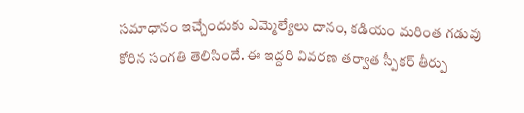సమాధానం ఇచ్చేందుకు ఎమ్మెల్యేలు దానం, కడియం మరింత గడువు కోరిన సంగతి తెలిసిందే. ఈ ఇద్దరి వివరణ తర్వాత స్పీకర్ తీర్పు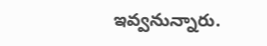ఇవ్వనున్నారు.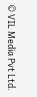© VIL Media Pvt Ltd.